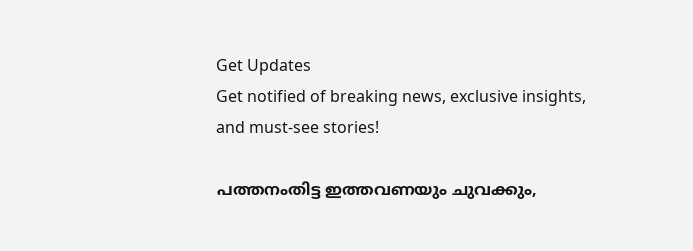Get Updates
Get notified of breaking news, exclusive insights, and must-see stories!

പത്തനംതിട്ട ഇത്തവണയും ചുവക്കും,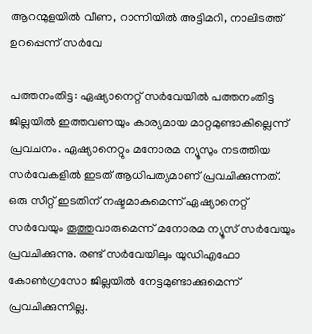ആറന്മുളയില്‍ വീണ, റാന്നിയില്‍ അട്ടിമറി, നാലിടത്ത് ഉറപ്പെന്ന് സര്‍വേ

പത്തനംതിട്ട: ഏഷ്യാനെറ്റ് സര്‍വേയില്‍ പത്തനംതിട്ട ജില്ലയില്‍ ഇത്തവണയും കാര്യമായ മാറ്റമുണ്ടാകില്ലെന്ന് പ്രവചനം. ഏഷ്യാനെറ്റും മനോരമ ന്യൂസും നടത്തിയ സര്‍വേകളില്‍ ഇടത് ആധിപത്യമാണ് പ്രവചിക്കുന്നത്. ഒരു സീറ്റ് ഇടതിന് നഷ്ടമാകുമെന്ന് ഏഷ്യാനെറ്റ് സര്‍വേയും തൂത്തുവാരുമെന്ന് മനോരമ ന്യൂസ് സര്‍വേയും പ്രവചിക്കുന്നു. രണ്ട് സര്‍വേയിലും യുഡിഎഫോ കോണ്‍ഗ്രസോ ജില്ലയില്‍ നേട്ടമുണ്ടാക്കുമെന്ന് പ്രവചിക്കുന്നില്ല.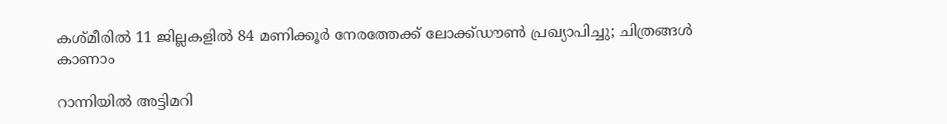കശ്മീരില്‍ 11 ജില്ലകളില്‍ 84 മണിക്കൂര്‍ നേരത്തേക്ക് ലോക്ക്ഡൗണ്‍ പ്രഖ്യാപിച്ചു; ചിത്രങ്ങള്‍ കാണാം

റാന്നിയില്‍ അട്ടിമറി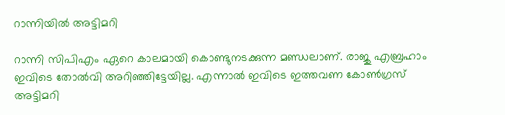റാന്നിയില്‍ അട്ടിമറി

റാന്നി സിപിഎം ഏറെ കാലമായി കൊണ്ടുനടക്കുന്ന മണ്ഡലാണ്. രാജു എബ്രഹാം ഇവിടെ തോല്‍വി അറിഞ്ഞിട്ടേയില്ല. എന്നാല്‍ ഇവിടെ ഇത്തവണ കോണ്‍ഗ്രസ് അട്ടിമറി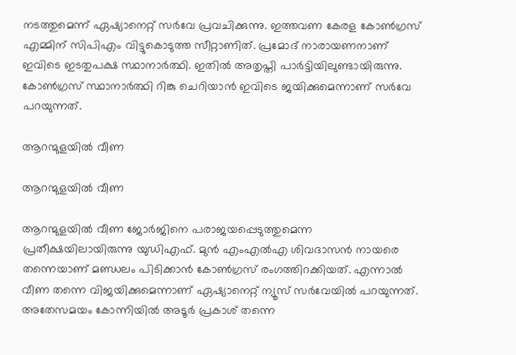നടത്തുമെന്ന് ഏഷ്യാനെറ്റ് സര്‍വേ പ്രവചിക്കുന്നു. ഇത്തവണ കേരള കോണ്‍ഗ്രസ് എമ്മിന് സിപിഎം വിട്ടുകൊടുത്ത സീറ്റാണിത്. പ്രമോദ് നാരായണനാണ് ഇവിടെ ഇടതുപക്ഷ സ്ഥാനാര്‍ത്ഥി. ഇതില്‍ അതൃപ്തി പാര്‍ട്ടിയിലുണ്ടായിരുന്നു. കോണ്‍ഗ്രസ് സ്ഥാനാര്‍ത്ഥി റിങ്കു ചെറിയാന്‍ ഇവിടെ ജയിക്കുമെന്നാണ് സര്‍വേ പറയുന്നത്.

ആറന്മുളയില്‍ വീണ

ആറന്മുളയില്‍ വീണ

ആറന്മുളയില്‍ വീണ ജോര്‍ജിനെ പരാജയപ്പെടുത്തുമെന്ന പ്രതീക്ഷയിലായിരുന്നു യുഡിഎഫ്. മുന്‍ എംഎല്‍എ ശിവദാസന്‍ നായരെ തന്നെയാണ് മണ്ഡലം പിടിക്കാന്‍ കോണ്‍ഗ്രസ് രംഗത്തിറക്കിയത്. എന്നാല്‍ വീണ തന്നെ വിജയിക്കുമെന്നാണ് ഏഷ്യാനെറ്റ് ന്യൂസ് സര്‍വേയില്‍ പറയുന്നത്. അതേസമയം കോന്നിയില്‍ അടൂര്‍ പ്രകാശ് തന്നെ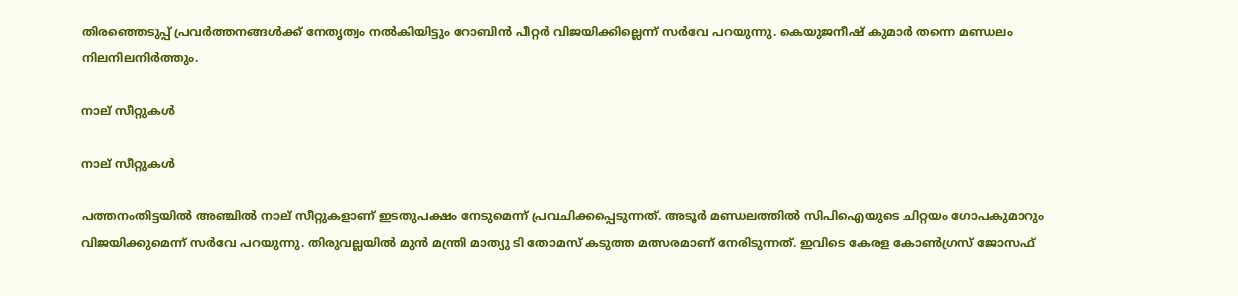തിരഞ്ഞെടുപ്പ് പ്രവര്‍ത്തനങ്ങള്‍ക്ക് നേതൃത്വം നല്‍കിയിട്ടും റോബിന്‍ പീറ്റര്‍ വിജയിക്കില്ലെന്ന് സര്‍വേ പറയുന്നു. കെയുജനീഷ് കുമാര്‍ തന്നെ മണ്ഡലം നിലനിലനിര്‍ത്തും.

നാല് സീറ്റുകള്‍

നാല് സീറ്റുകള്‍

പത്തനംതിട്ടയില്‍ അഞ്ചില്‍ നാല് സീറ്റുകളാണ് ഇടതുപക്ഷം നേടുമെന്ന് പ്രവചിക്കപ്പെടുന്നത്. അടൂര്‍ മണ്ഡലത്തില്‍ സിപിഐയുടെ ചിറ്റയം ഗോപകുമാറും വിജയിക്കുമെന്ന് സര്‍വേ പറയുന്നു. തിരുവല്ലയില്‍ മുന്‍ മന്ത്രി മാത്യു ടി തോമസ് കടുത്ത മത്സരമാണ് നേരിടുന്നത്. ഇവിടെ കേരള കോണ്‍ഗ്രസ് ജോസഫ്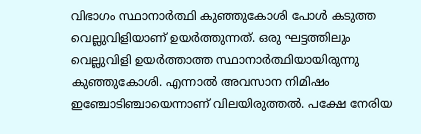വിഭാഗം സ്ഥാനാര്‍ത്ഥി കുഞ്ഞുകോശി പോള്‍ കടുത്ത വെല്ലുവിളിയാണ് ഉയര്‍ത്തുന്നത്. ഒരു ഘട്ടത്തിലും വെല്ലുവിളി ഉയര്‍ത്താത്ത സ്ഥാനാര്‍ത്ഥിയായിരുന്നു കുഞ്ഞുകോശി. എന്നാല്‍ അവസാന നിമിഷം ഇഞ്ചോടിഞ്ചായെന്നാണ് വിലയിരുത്തല്‍. പക്ഷേ നേരിയ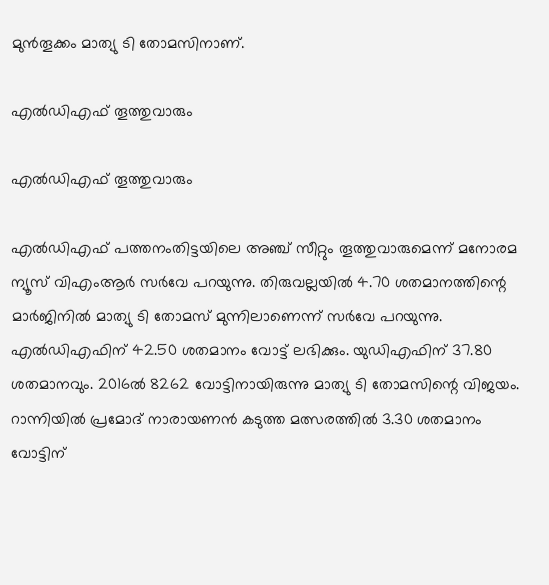മുന്‍തൂക്കം മാത്യു ടി തോമസിനാണ്.

എല്‍ഡിഎഫ് തൂത്തുവാരും

എല്‍ഡിഎഫ് തൂത്തുവാരും

എല്‍ഡിഎഫ് പത്തനംതിട്ടയിലെ അഞ്ച് സീറ്റും തൂത്തുവാരുമെന്ന് മനോരമ ന്യൂസ് വിഎംആര്‍ സര്‍വേ പറയുന്നു. തിരുവല്ലയില്‍ 4.70 ശതമാനത്തിന്റെ മാര്‍ജിനില്‍ മാത്യു ടി തോമസ് മുന്നിലാണെന്ന് സര്‍വേ പറയുന്നു. എല്‍ഡിഎഫിന് 42.50 ശതമാനം വോട്ട് ലഭിക്കും. യുഡിഎഫിന് 37.80 ശതമാനവും. 2016ല്‍ 8262 വോട്ടിനായിരുന്നു മാത്യു ടി തോമസിന്റെ വിജയം. റാന്നിയില്‍ പ്രമോദ് നാരായണന്‍ കടുത്ത മത്സരത്തില്‍ 3.30 ശതമാനം വോട്ടിന്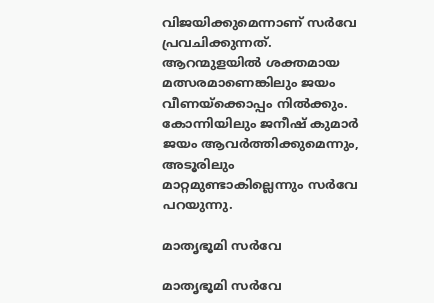വിജയിക്കുമെന്നാണ് സര്‍വേ പ്രവചിക്കുന്നത്. ആറന്മുളയില്‍ ശക്തമായ മത്സരമാണെങ്കിലും ജയം വീണയ്‌ക്കൊപ്പം നില്‍ക്കും. കോന്നിയിലും ജനീഷ് കുമാര്‍ ജയം ആവര്‍ത്തിക്കുമെന്നും, അടൂരിലും മാറ്റമുണ്ടാകില്ലെന്നും സര്‍വേ പറയുന്നു.

മാതൃഭൂമി സര്‍വേ

മാതൃഭൂമി സര്‍വേ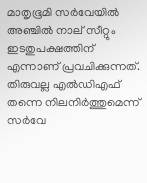മാതൃഭൂമി സര്‍വേയില്‍ അഞ്ചില്‍ നാല് സീറ്റും ഇടതുപക്ഷത്തിന് എന്നാണ് പ്രവചിക്കുന്നത്. തിരുവല്ല എല്‍ഡിഎഫ് തന്നെ നിലനിര്‍ത്തുമെന്ന് സര്‍വേ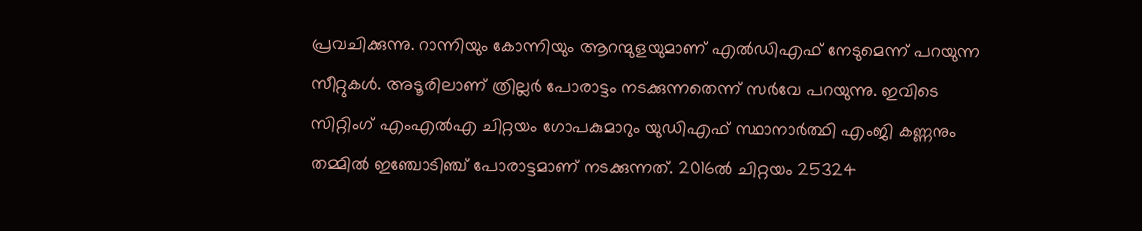പ്രവചിക്കുന്നു. റാന്നിയും കോന്നിയും ആറന്മുളയുമാണ് എല്‍ഡിഎഫ് നേടുമെന്ന് പറയുന്ന സീറ്റുകള്‍. അടൂരിലാണ് ത്രില്ലര്‍ പോരാട്ടം നടക്കുന്നതെന്ന് സര്‍വേ പറയുന്നു. ഇവിടെ സിറ്റിംഗ് എംഎല്‍എ ചിറ്റയം ഗോപകുമാറും യുഡിഎഫ് സ്ഥാനാര്‍ത്ഥി എംജി കണ്ണനും തമ്മില്‍ ഇഞ്ചോടിഞ്ച് പോരാട്ടമാണ് നടക്കുന്നത്. 2016ല്‍ ചിറ്റയം 25324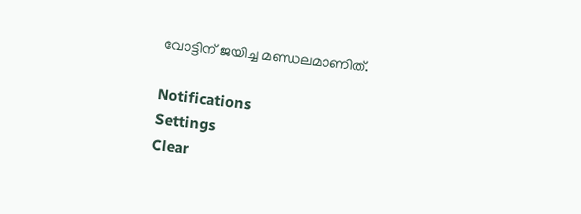വോട്ടിന് ജയിച്ച മണ്ഡലമാണിത്.

Notifications
Settings
Clear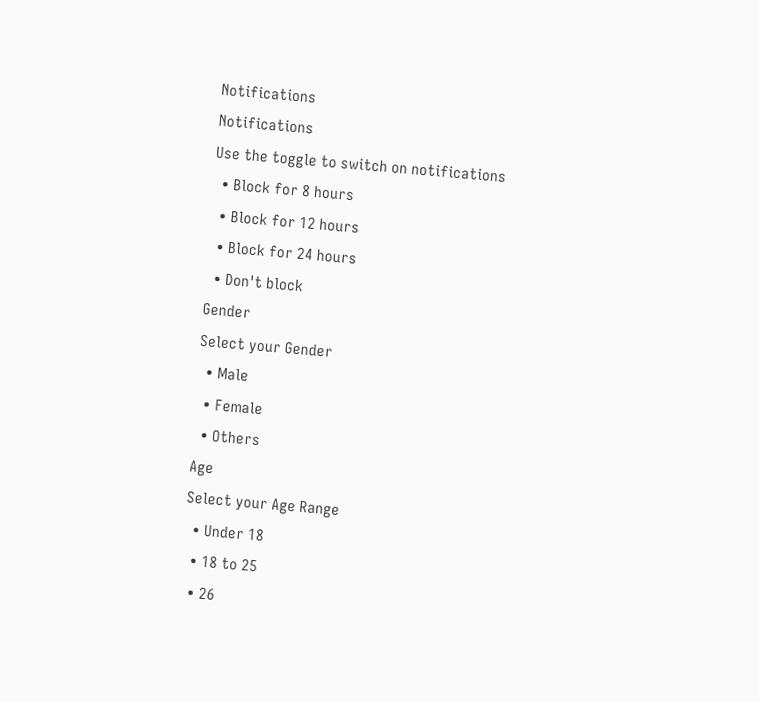Notifications
Notifications
Use the toggle to switch on notifications
  • Block for 8 hours
  • Block for 12 hours
  • Block for 24 hours
  • Don't block
Gender
Select your Gender
  • Male
  • Female
  • Others
Age
Select your Age Range
  • Under 18
  • 18 to 25
  • 26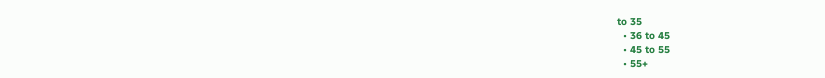to 35
  • 36 to 45
  • 45 to 55
  • 55+